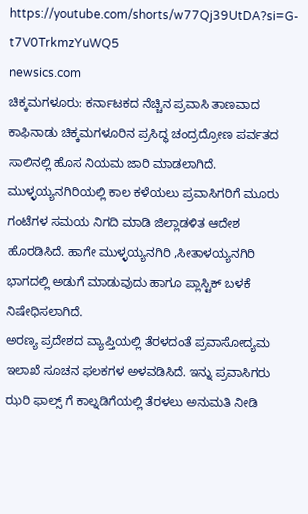https://youtube.com/shorts/w77Qj39UtDA?si=G-t7V0TrkmzYuWQ5
newsics.com
ಚಿಕ್ಕಮಗಳೂರು: ಕರ್ನಾಟಕದ ನೆಚ್ಚಿನ ಪ್ರವಾಸಿ ತಾಣವಾದ ಕಾಫಿನಾಡು ಚಿಕ್ಕಮಗಳೂರಿನ ಪ್ರಸಿದ್ಧ ಚಂದ್ರದ್ರೋಣ ಪರ್ವತದ ಸಾಲಿನಲ್ಲಿ ಹೊಸ ನಿಯಮ ಜಾರಿ ಮಾಡಲಾಗಿದೆ.
ಮುಳ್ಳಯ್ಯನಗಿರಿಯಲ್ಲಿ ಕಾಲ ಕಳೆಯಲು ಪ್ರವಾಸಿಗರಿಗೆ ಮೂರು ಗಂಟೆಗಳ ಸಮಯ ನಿಗದಿ ಮಾಡಿ ಜಿಲ್ಲಾಡಳಿತ ಆದೇಶ ಹೊರಡಿಸಿದೆ. ಹಾಗೇ ಮುಳ್ಳಯ್ಯನಗಿರಿ ,ಸೀತಾಳಯ್ಯನಗಿರಿ ಭಾಗದಲ್ಲಿ ಅಡುಗೆ ಮಾಡುವುದು ಹಾಗೂ ಪ್ಲಾಸ್ಟಿಕ್ ಬಳಕೆ ನಿಷೇಧಿಸಲಾಗಿದೆ.
ಅರಣ್ಯ ಪ್ರದೇಶದ ವ್ಯಾಪ್ತಿಯಲ್ಲಿ ತೆರಳದಂತೆ ಪ್ರವಾಸೋದ್ಯಮ ಇಲಾಖೆ ಸೂಚನ ಫಲಕಗಳ ಅಳವಡಿಸಿದೆ. ಇನ್ನು ಪ್ರವಾಸಿಗರು ಝರಿ ಫಾಲ್ಸ್ ಗೆ ಕಾಲ್ನಡಿಗೆಯಲ್ಲಿ ತೆರಳಲು ಅನುಮತಿ ನೀಡಿ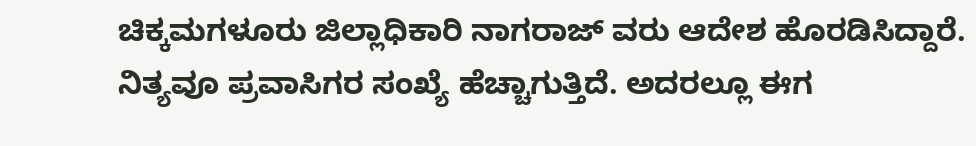ಚಿಕ್ಕಮಗಳೂರು ಜಿಲ್ಲಾಧಿಕಾರಿ ನಾಗರಾಜ್ ವರು ಆದೇಶ ಹೊರಡಿಸಿದ್ದಾರೆ.
ನಿತ್ಯವೂ ಪ್ರವಾಸಿಗರ ಸಂಖ್ಯೆ ಹೆಚ್ಚಾಗುತ್ತಿದೆ. ಅದರಲ್ಲೂ ಈಗ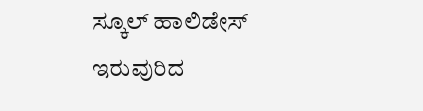ಸ್ಕೂಲ್ ಹಾಲಿಡೇಸ್ ಇರುವುರಿದ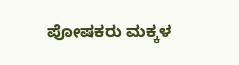ಪೋಷಕರು ಮಕ್ಕಳ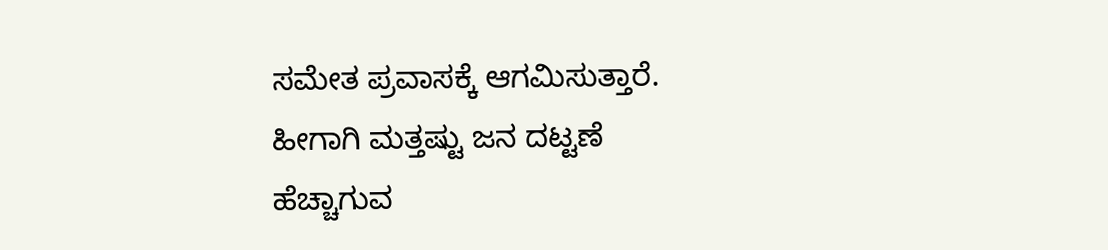ಸಮೇತ ಪ್ರವಾಸಕ್ಕೆ ಆಗಮಿಸುತ್ತಾರೆ. ಹೀಗಾಗಿ ಮತ್ತಷ್ಟು ಜನ ದಟ್ಟಣೆ ಹೆಚ್ಚಾಗುವ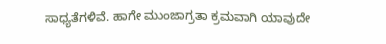ಸಾಧ್ಯತೆಗಳಿವೆ. ಹಾಗೇ ಮುಂಜಾಗ್ರತಾ ಕ್ರಮವಾಗಿ ಯಾವುದೇ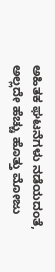ಅಹಿತಕ ಘಟನೆಗಳು ನಡೆಯದಂತೆ, ಅಲ್ಲದೇ ಹೆಚ್ಚು ಹೊತ್ತು ಮೋಜು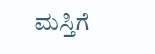ಮಸ್ತಿಗೆ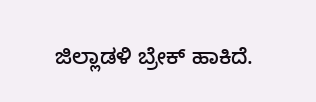ಜಿಲ್ಲಾಡಳಿ ಬ್ರೇಕ್ ಹಾಕಿದೆ.